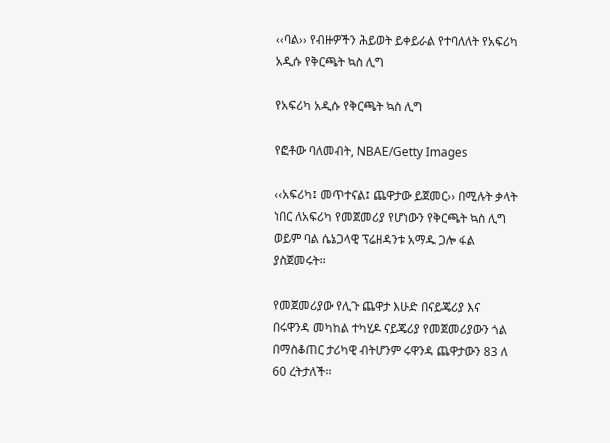‹‹ባል›› የብዙዎችን ሕይወት ይቀይራል የተባለለት የአፍሪካ አዲሱ የቅርጫት ኳስ ሊግ

የአፍሪካ አዲሱ የቅርጫት ኳስ ሊግ

የፎቶው ባለመብት, NBAE/Getty Images

‹‹አፍሪካ፤ መጥተናል፤ ጨዋታው ይጀመር›› በሚሉት ቃላት ነበር ለአፍሪካ የመጀመሪያ የሆነውን የቅርጫት ኳስ ሊግ ወይም ባል ሴኔጋላዊ ፕሬዘዳንቱ አማዱ ጋሎ ፋል ያስጀመሩት፡፡

የመጀመሪያው የሊጉ ጨዋታ እሁድ በናይጄሪያ እና በሩዋንዳ መካከል ተካሂዶ ናይጄሪያ የመጀመሪያውን ጎል በማስቆጠር ታሪካዊ ብትሆንም ሩዋንዳ ጨዋታውን 83 ለ 60 ረትታለች፡፡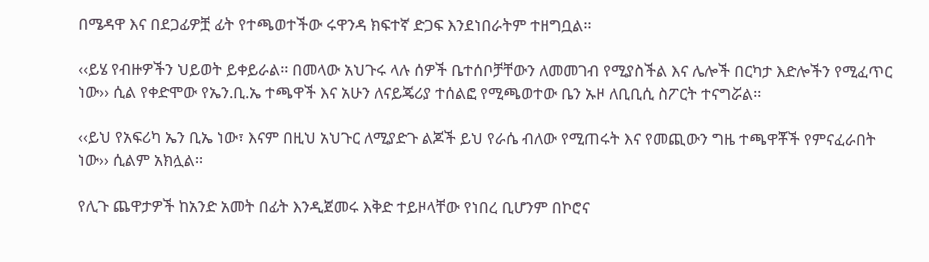በሜዳዋ እና በደጋፊዎቿ ፊት የተጫወተችው ሩዋንዳ ክፍተኛ ድጋፍ እንደነበራትም ተዘግቧል፡፡

‹‹ይሄ የብዙዎችን ህይወት ይቀይራል፡፡ በመላው አህጉሩ ላሉ ሰዎች ቤተሰቦቻቸውን ለመመገብ የሚያስችል እና ሌሎች በርካታ እድሎችን የሚፈጥር ነው›› ሲል የቀድሞው የኤን.ቢ.ኤ ተጫዋች እና አሁን ለናይጄሪያ ተሰልፎ የሚጫወተው ቤን ኡዞ ለቢቢሲ ስፖርት ተናግሯል፡፡

‹‹ይህ የአፍሪካ ኤን ቢኤ ነው፣ እናም በዚህ አህጉር ለሚያድጉ ልጆች ይህ የራሴ ብለው የሚጠሩት እና የመጪውን ግዜ ተጫዋቾች የምናፈራበት ነው›› ሲልም አክሏል፡፡

የሊጉ ጨዋታዎች ከአንድ አመት በፊት እንዲጀመሩ እቅድ ተይዞላቸው የነበረ ቢሆንም በኮሮና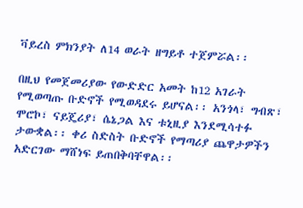ቫይረስ ምክንያት ለ14 ወራት ዘግይቶ ተጀምሯል፡፡

በዚህ የመጀመሪያው የውድድር አመት ከ12 አገራት የሚወጣጡ ቡድኖች የሚወዳደሩ ይሆናል፡፡ አንጎላ፣ ግብጽ፣ ሞሮኮ፣ ናይጄሪያ፣ ሴኔጋል እና ቱኒዚያ እንደሚሳተፉ ታውቋል፡፡ ቀሪ ስድስት ቡድኖች የማጣሪያ ጨዋታዎችን አድርገው ማሸነፍ ይጠበቅባቸዋል፡፡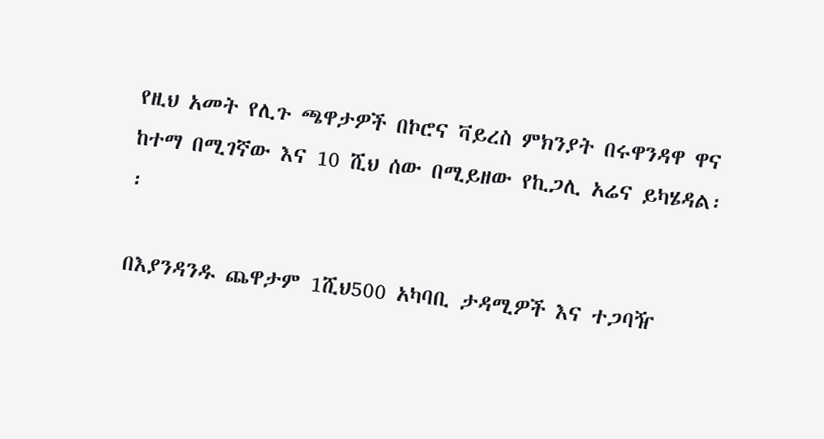የዚህ አመት የሊጉ ጫዋታዎች በኮሮና ቫይረስ ምክንያት በሩዋንዳዋ ዋና ከተማ በሚገኛው እና 10 ሺህ ሰው በሚይዘው የኪጋሊ አሬና ይካሄዳል፡፡

በእያንዳንዱ ጨዋታም 1ሺህ500 አካባቢ ታዳሚዎች እና ተጋባዥ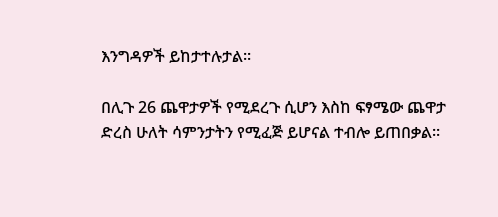እንግዳዎች ይከታተሉታል፡፡

በሊጉ 26 ጨዋታዎች የሚደረጉ ሲሆን እስከ ፍፃሜው ጨዋታ ድረስ ሁለት ሳምንታትን የሚፈጅ ይሆናል ተብሎ ይጠበቃል፡፡